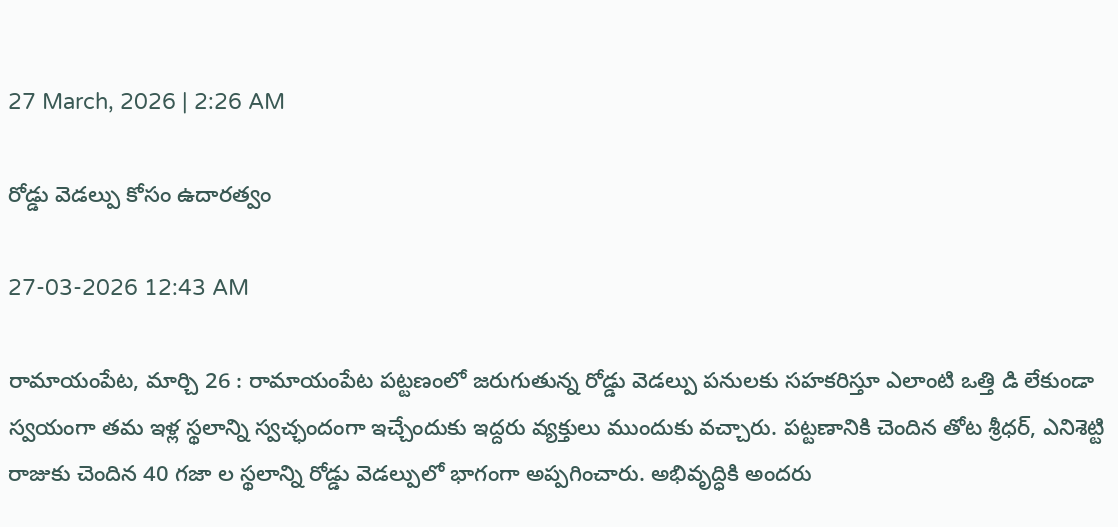27 March, 2026 | 2:26 AM

రోడ్డు వెడల్పు కోసం ఉదారత్వం

27-03-2026 12:43 AM

రామాయంపేట, మార్చి 26 : రామాయంపేట పట్టణంలో జరుగుతున్న రోడ్డు వెడల్పు పనులకు సహకరిస్తూ ఎలాంటి ఒత్తి డి లేకుండా స్వయంగా తమ ఇళ్ల స్థలాన్ని స్వచ్ఛందంగా ఇచ్చేందుకు ఇద్దరు వ్యక్తులు ముందుకు వచ్చారు. పట్టణానికి చెందిన తోట శ్రీధర్, ఎనిశెట్టి రాజుకు చెందిన 40 గజా ల స్థలాన్ని రోడ్డు వెడల్పులో భాగంగా అప్పగించారు. అభివృద్ధికి అందరు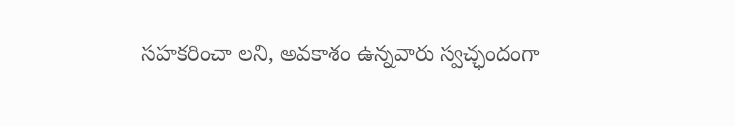సహకరించా లని, అవకాశం ఉన్నవారు స్వచ్ఛందంగా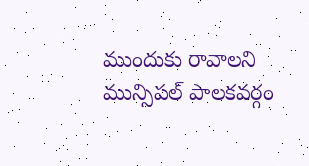ముందుకు రావాలని మున్సిపల్ పాలకవర్గం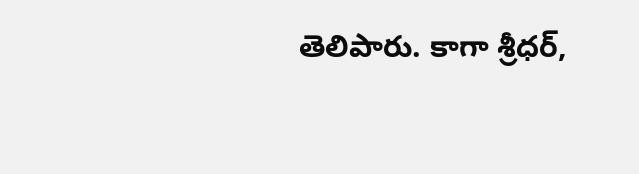తెలిపారు. కాగా శ్రీధర్,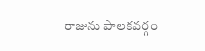రాజును పాలకవర్గం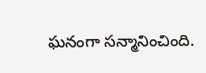ఘనంగా సన్మానించింది.